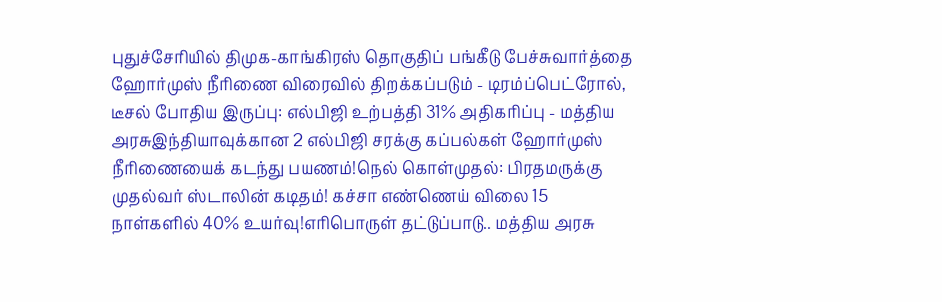புதுச்சேரியில் திமுக-காங்கிரஸ் தொகுதிப் பங்கீடு பேச்சுவார்த்தை ஹோர்முஸ் நீரிணை விரைவில் திறக்கப்படும் - டிரம்ப்பெட்ரோல், டீசல் போதிய இருப்பு: எல்பிஜி உற்பத்தி 31% அதிகரிப்பு - மத்திய அரசுஇந்தியாவுக்கான 2 எல்பிஜி சரக்கு கப்பல்கள் ஹோர்முஸ் நீரிணையைக் கடந்து பயணம்!நெல் கொள்முதல்: பிரதமருக்கு முதல்வர் ஸ்டாலின் கடிதம்! கச்சா எண்ணெய் விலை 15 நாள்களில் 40% உயர்வு!எரிபொருள் தட்டுப்பாடு.. மத்திய அரசு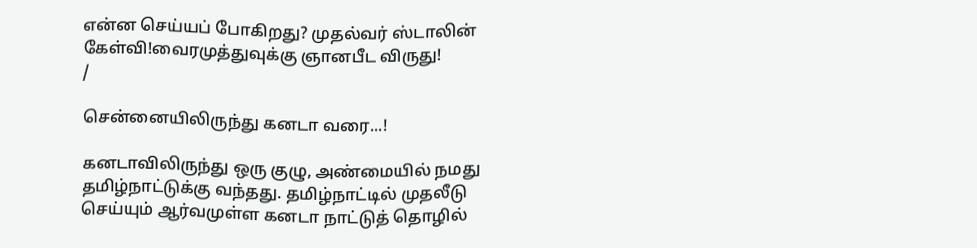என்ன செய்யப் போகிறது? முதல்வர் ஸ்டாலின் கேள்வி!வைரமுத்துவுக்கு ஞானபீட விருது!
/

சென்னையிலிருந்து கனடா வரை...!

கனடாவிலிருந்து ஒரு குழு, அண்மையில் நமது  தமிழ்நாட்டுக்கு வந்தது. தமிழ்நாட்டில் முதலீடு செய்யும் ஆர்வமுள்ள கனடா நாட்டுத் தொழில்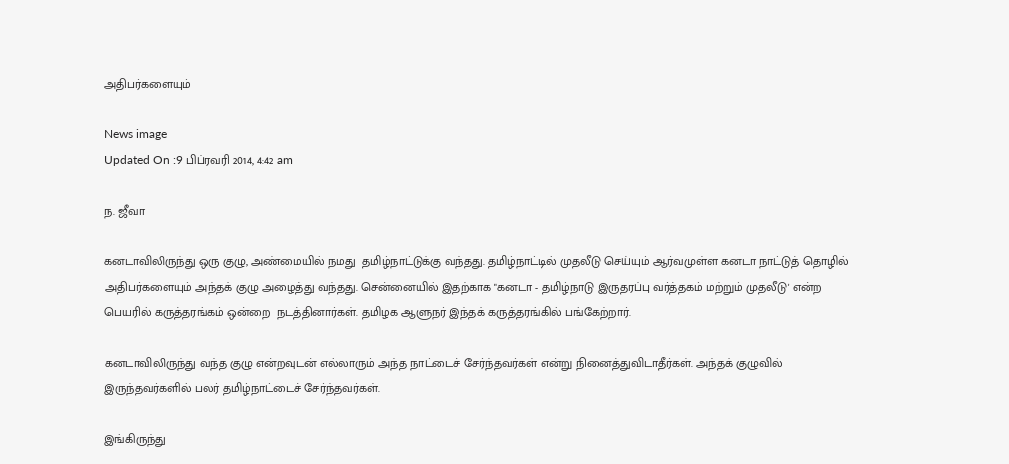அதிபர்களையும்

News image
Updated On :9 பிப்ரவரி 2014, 4:42 am

ந. ஜீவா

கனடாவிலிருந்து ஒரு குழு, அண்மையில் நமது  தமிழ்நாட்டுக்கு வந்தது. தமிழ்நாட்டில் முதலீடு செய்யும் ஆர்வமுள்ள கனடா நாட்டுத் தொழில் அதிபர்களையும் அந்தக் குழு அழைத்து வந்தது. சென்னையில் இதற்காக "கனடா - தமிழ்நாடு இருதரப்பு வர்த்தகம் மற்றும் முதலீடு' என்ற பெயரில் கருத்தரங்கம் ஒன்றை  நடத்தினார்கள். தமிழக ஆளுநர் இந்தக் கருத்தரங்கில் பங்கேற்றார்.

கனடாவிலிருந்து வந்த குழு என்றவுடன் எல்லாரும் அந்த நாட்டைச் சேர்ந்தவர்கள் என்று நினைத்துவிடாதீர்கள். அந்தக் குழுவில் இருந்தவர்களில் பலர் தமிழ்நாட்டைச் சேர்ந்தவர்கள்.

இங்கிருந்து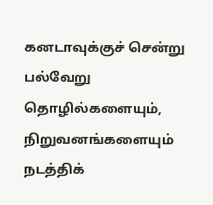கனடாவுக்குச் சென்று பல்வேறு தொழில்களையும், நிறுவனங்களையும் நடத்திக்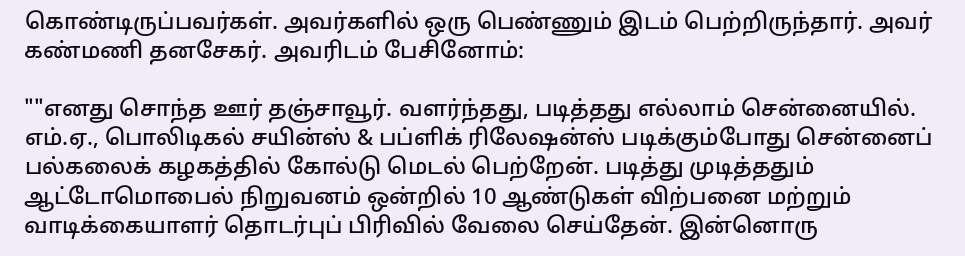கொண்டிருப்பவர்கள். அவர்களில் ஒரு பெண்ணும் இடம் பெற்றிருந்தார். அவர் கண்மணி தனசேகர். அவரிடம் பேசினோம்:

""எனது சொந்த ஊர் தஞ்சாவூர். வளர்ந்தது, படித்தது எல்லாம் சென்னையில்.  எம்.ஏ., பொலிடிகல் சயின்ஸ் & பப்ளிக் ரிலேஷன்ஸ் படிக்கும்போது சென்னைப் பல்கலைக் கழகத்தில் கோல்டு மெடல் பெற்றேன். படித்து முடித்ததும்  ஆட்டோமொபைல் நிறுவனம் ஒன்றில் 10 ஆண்டுகள் விற்பனை மற்றும் வாடிக்கையாளர் தொடர்புப் பிரிவில் வேலை செய்தேன். இன்னொரு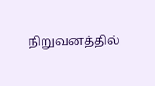நிறுவனத்தில்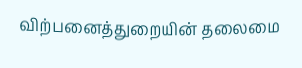விற்பனைத்துறையின் தலைமை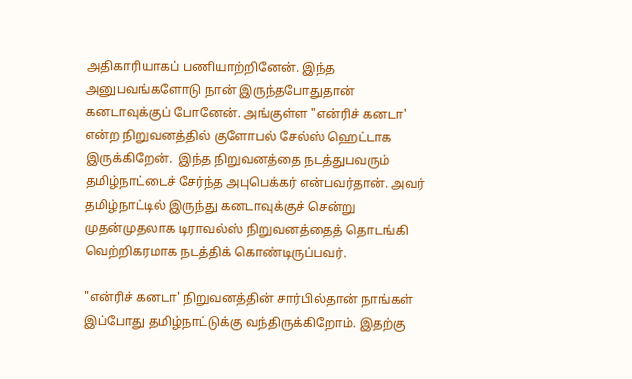அதிகாரியாகப் பணியாற்றினேன். இந்த அனுபவங்களோடு நான் இருந்தபோதுதான் கனடாவுக்குப் போனேன். அங்குள்ள "என்ரிச் கனடா' என்ற நிறுவனத்தில் குளோபல் சேல்ஸ் ஹெட்டாக இருக்கிறேன்.  இந்த நிறுவனத்தை நடத்துபவரும் தமிழ்நாட்டைச் சேர்ந்த அபுபெக்கர் என்பவர்தான். அவர் தமிழ்நாட்டில் இருந்து கனடாவுக்குச் சென்று முதன்முதலாக டிராவல்ஸ் நிறுவனத்தைத் தொடங்கி வெற்றிகரமாக நடத்திக் கொண்டிருப்பவர்.

"என்ரிச் கனடா' நிறுவனத்தின் சார்பில்தான் நாங்கள் இப்போது தமிழ்நாட்டுக்கு வந்திருக்கிறோம். இதற்கு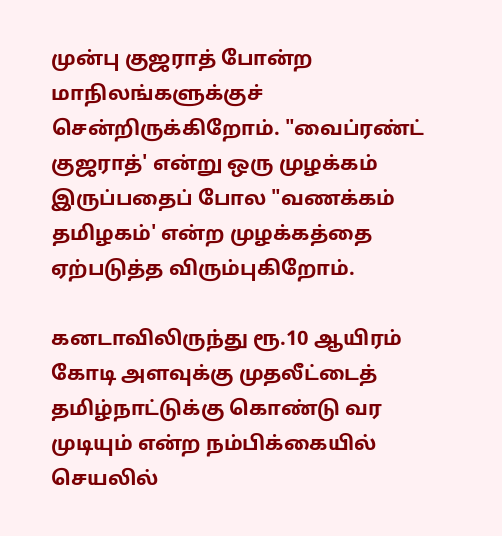முன்பு குஜராத் போன்ற மாநிலங்களுக்குச் சென்றிருக்கிறோம். "வைப்ரண்ட் குஜராத்' என்று ஒரு முழக்கம் இருப்பதைப் போல "வணக்கம் தமிழகம்' என்ற முழக்கத்தை ஏற்படுத்த விரும்புகிறோம்.

கனடாவிலிருந்து ரூ.10 ஆயிரம் கோடி அளவுக்கு முதலீட்டைத் தமிழ்நாட்டுக்கு கொண்டு வர முடியும் என்ற நம்பிக்கையில் செயலில்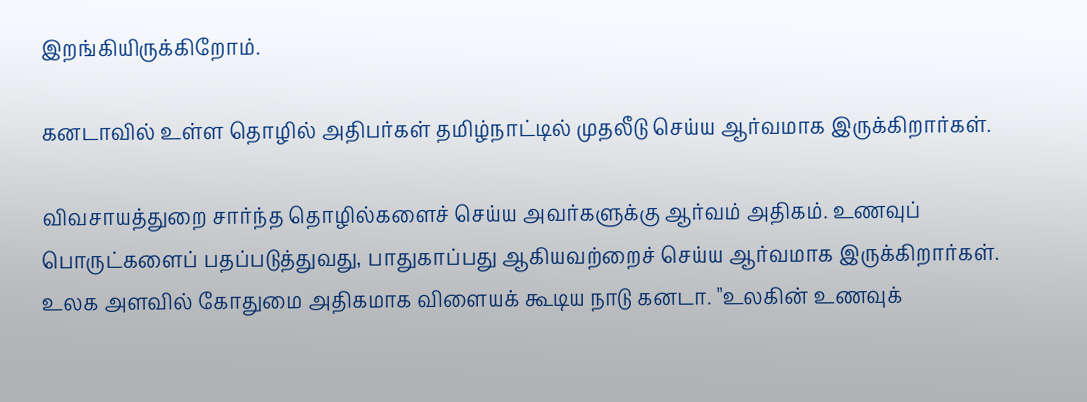இறங்கியிருக்கிறோம்.

கனடாவில் உள்ள தொழில் அதிபர்கள் தமிழ்நாட்டில் முதலீடு செய்ய ஆர்வமாக இருக்கிறார்கள்.

விவசாயத்துறை சார்ந்த தொழில்களைச் செய்ய அவர்களுக்கு ஆர்வம் அதிகம். உணவுப் பொருட்களைப் பதப்படுத்துவது, பாதுகாப்பது ஆகியவற்றைச் செய்ய ஆர்வமாக இருக்கிறார்கள். உலக அளவில் கோதுமை அதிகமாக விளையக் கூடிய நாடு கனடா. "உலகின் உணவுக்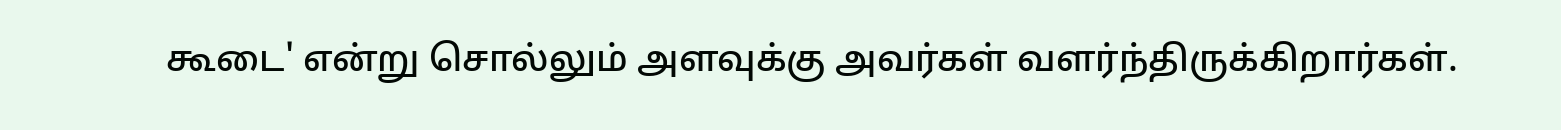கூடை' என்று சொல்லும் அளவுக்கு அவர்கள் வளர்ந்திருக்கிறார்கள்.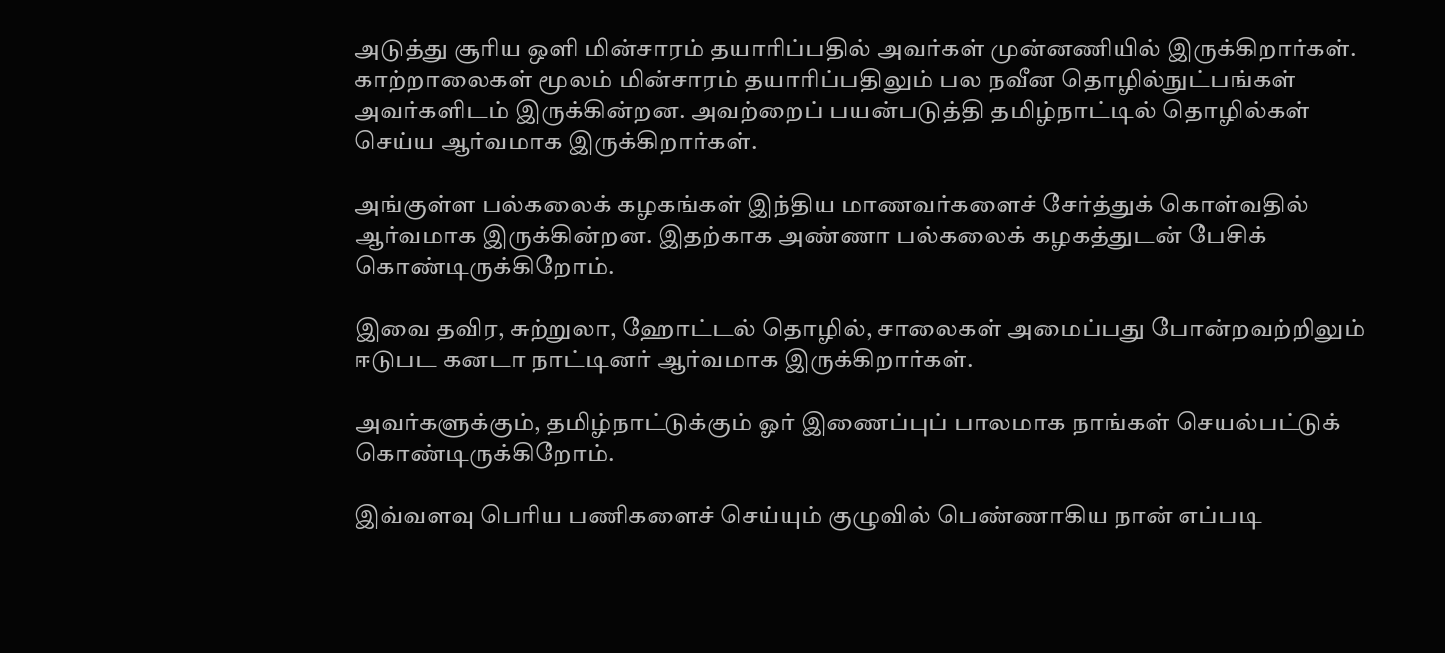அடுத்து சூரிய ஒளி மின்சாரம் தயாரிப்பதில் அவர்கள் முன்னணியில் இருக்கிறார்கள். காற்றாலைகள் மூலம் மின்சாரம் தயாரிப்பதிலும் பல நவீன தொழில்நுட்பங்கள் அவர்களிடம் இருக்கின்றன. அவற்றைப் பயன்படுத்தி தமிழ்நாட்டில் தொழில்கள் செய்ய ஆர்வமாக இருக்கிறார்கள்.

அங்குள்ள பல்கலைக் கழகங்கள் இந்திய மாணவர்களைச் சேர்த்துக் கொள்வதில் ஆர்வமாக இருக்கின்றன. இதற்காக அண்ணா பல்கலைக் கழகத்துடன் பேசிக் கொண்டிருக்கிறோம்.

இவை தவிர, சுற்றுலா, ஹோட்டல் தொழில், சாலைகள் அமைப்பது போன்றவற்றிலும் ஈடுபட கனடா நாட்டினர் ஆர்வமாக இருக்கிறார்கள்.

அவர்களுக்கும், தமிழ்நாட்டுக்கும் ஓர் இணைப்புப் பாலமாக நாங்கள் செயல்பட்டுக் கொண்டிருக்கிறோம்.

இவ்வளவு பெரிய பணிகளைச் செய்யும் குழுவில் பெண்ணாகிய நான் எப்படி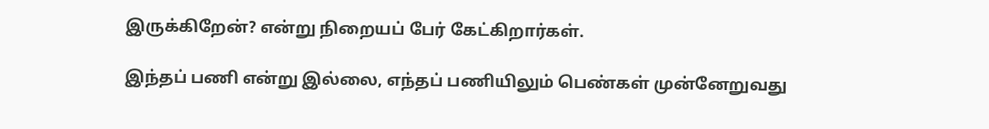இருக்கிறேன்? என்று நிறையப் பேர் கேட்கிறார்கள்.

இந்தப் பணி என்று இல்லை, எந்தப் பணியிலும் பெண்கள் முன்னேறுவது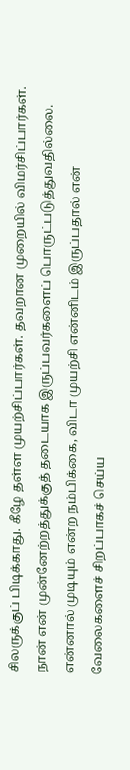சிலருக்குப் பிடிக்காது. கீழே தள்ள முயற்சிப்பார்கள். தவறான முறையில் விமர்சிப்பார்கள். நான் என் முன்னேற்றத்துக்குத் தடையாக இருப்பவர்களைப் பொருட்படுத்துவதில்லை. என்னால் முடியும் என்ற நம்பிக்கை, விடா முயற்சி என்னிடம் இருப்பதால் என் வேலைகளைச் சிறப்பாகச் செய்ய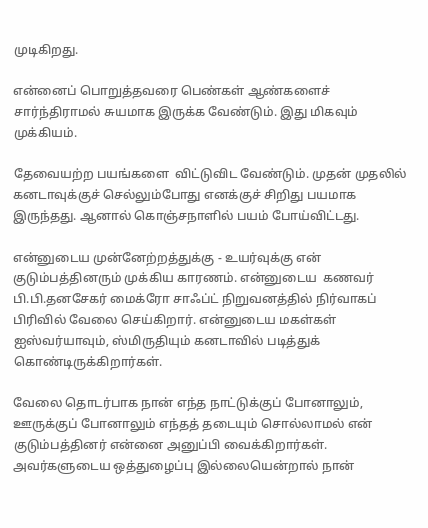முடிகிறது.

என்னைப் பொறுத்தவரை பெண்கள் ஆண்களைச் சார்ந்திராமல் சுயமாக இருக்க வேண்டும். இது மிகவும் முக்கியம்.

தேவையற்ற பயங்களை  விட்டுவிட வேண்டும். முதன் முதலில் கனடாவுக்குச் செல்லும்போது எனக்குச் சிறிது பயமாக இருந்தது. ஆனால் கொஞ்சநாளில் பயம் போய்விட்டது.

என்னுடைய முன்னேற்றத்துக்கு - உயர்வுக்கு என் குடும்பத்தினரும் முக்கிய காரணம். என்னுடைய  கணவர் பி.பி.தனசேகர் மைக்ரோ சாஃப்ட் நிறுவனத்தில் நிர்வாகப் பிரிவில் வேலை செய்கிறார். என்னுடைய மகள்கள் ஐஸ்வர்யாவும், ஸ்மிருதியும் கனடாவில் படித்துக் கொண்டிருக்கிறார்கள்.

வேலை தொடர்பாக நான் எந்த நாட்டுக்குப் போனாலும், ஊருக்குப் போனாலும் எந்தத் தடையும் சொல்லாமல் என் குடும்பத்தினர் என்னை அனுப்பி வைக்கிறார்கள். அவர்களுடைய ஒத்துழைப்பு இல்லையென்றால் நான்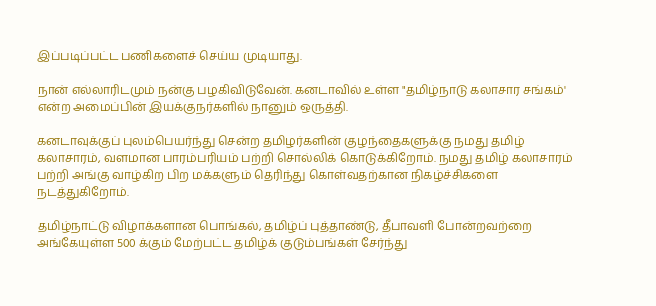இப்படிப்பட்ட பணிகளைச் செய்ய முடியாது.

நான் எல்லாரிடமும் நன்கு பழகிவிடுவேன். கனடாவில் உள்ள "தமிழ்நாடு கலாசார சங்கம்' என்ற அமைப்பின் இயக்குநர்களில் நானும் ஒருத்தி.

கனடாவுக்குப் புலம்பெயர்ந்து சென்ற தமிழர்களின் குழந்தைகளுக்கு நமது தமிழ் கலாசாரம், வளமான பாரம்பரியம் பற்றி சொல்லிக் கொடுக்கிறோம். நமது தமிழ் கலாசாரம் பற்றி அங்கு வாழ்கிற பிற மக்களும் தெரிந்து கொள்வதற்கான நிகழ்ச்சிகளை நடத்துகிறோம்.

தமிழ்நாட்டு விழாக்களான பொங்கல், தமிழ்ப் புத்தாண்டு, தீபாவளி போன்றவற்றை அங்கேயுள்ள 500 க்கும் மேற்பட்ட தமிழ்க் குடும்பங்கள் சேர்ந்து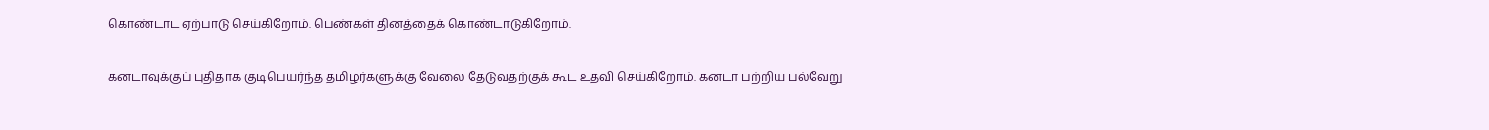கொண்டாட ஏற்பாடு செய்கிறோம். பெண்கள் தினத்தைக் கொண்டாடுகிறோம்.

கனடாவுக்குப் புதிதாக குடிபெயர்ந்த தமிழர்களுக்கு வேலை தேடுவதற்குக் கூட உதவி செய்கிறோம். கனடா பற்றிய பல்வேறு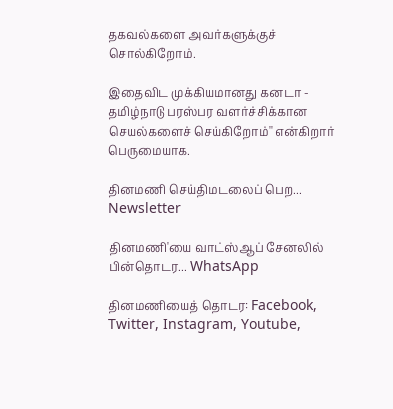தகவல்களை அவர்களுக்குச் சொல்கிறோம்.

இதைவிட முக்கியமானது கனடா - தமிழ்நாடு பரஸ்பர வளர்ச்சிக்கான செயல்களைச் செய்கிறோம்'' என்கிறார் பெருமையாக.

தினமணி செய்திமடலைப் பெற... Newsletter

தினமணி'யை வாட்ஸ்ஆப் சேனலில் பின்தொடர... WhatsApp

தினமணியைத் தொடர: Facebook, Twitter, Instagram, Youtube,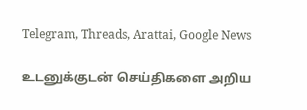Telegram, Threads, Arattai, Google News

உடனுக்குடன் செய்திகளை அறிய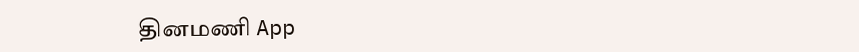தினமணி App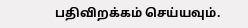பதிவிறக்கம் செய்யவும்.